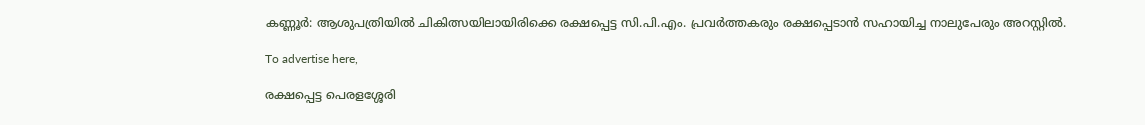കണ്ണൂർ: ആശുപത്രിയിൽ ചികിത്സയിലായിരിക്കെ രക്ഷപ്പെട്ട സി.പി.എം. പ്രവർത്തകരും രക്ഷപ്പെടാൻ സഹായിച്ച നാലുപേരും അറസ്റ്റിൽ.

To advertise here,

രക്ഷപ്പെട്ട പെരളശ്ശേരി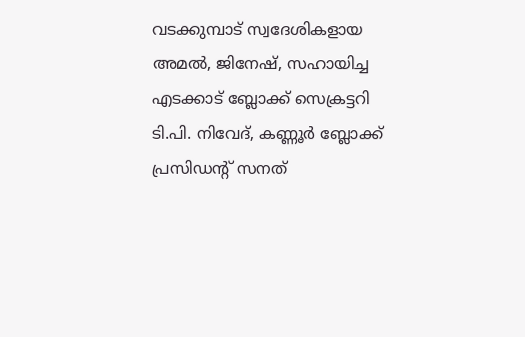വടക്കുമ്പാട് സ്വദേശികളായ അമൽ, ജിനേഷ്, സഹായിച്ച എടക്കാട് ബ്ലോക്ക് സെക്രട്ടറി ടി.പി. നിവേദ്, കണ്ണൂർ ബ്ലോക്ക് പ്രസിഡന്റ് സനത്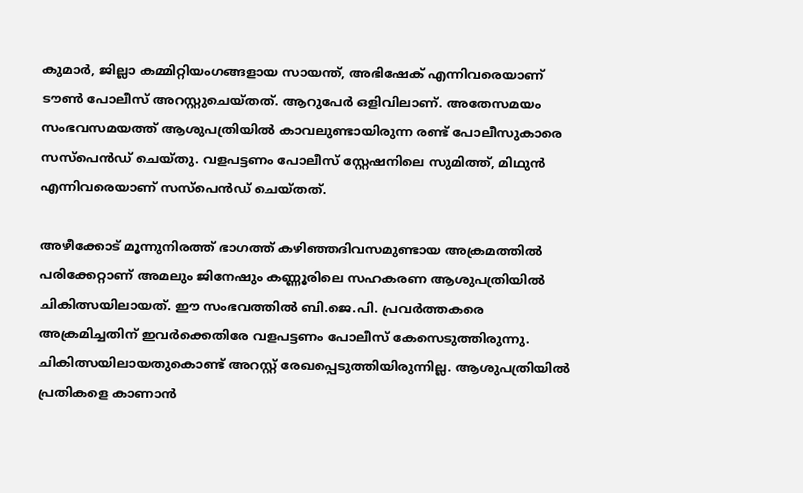കുമാർ, ജില്ലാ കമ്മിറ്റിയംഗങ്ങളായ സായന്ത്, അഭിഷേക് എന്നിവരെയാണ് ടൗൺ പോലീസ് അറസ്റ്റുചെയ്തത്. ആറുപേർ ഒളിവിലാണ്. അതേസമയം സംഭവസമയത്ത് ആശുപത്രിയിൽ കാവലുണ്ടായിരുന്ന രണ്ട് പോലീസുകാരെ സസ്‌പെൻഡ് ചെയ്തു. വളപട്ടണം പോലീസ് സ്റ്റേഷനിലെ സുമിത്ത്, മിഥുൻ എന്നിവരെയാണ് സസ്‌പെൻഡ് ചെയ്തത്.

അഴീക്കോട് മൂന്നുനിരത്ത് ഭാഗത്ത് കഴിഞ്ഞദിവസമുണ്ടായ അക്രമത്തിൽ പരിക്കേറ്റാണ് അമലും ജിനേഷും കണ്ണൂരിലെ സഹകരണ ആശുപത്രിയിൽ ചികിത്സയിലായത്. ഈ സംഭവത്തിൽ ബി.ജെ.പി. പ്രവർത്തകരെ അക്രമിച്ചതിന് ഇവർക്കെതിരേ വളപട്ടണം പോലീസ് കേസെടുത്തിരുന്നു. ചികിത്സയിലായതുകൊണ്ട് അറസ്റ്റ് രേഖപ്പെടുത്തിയിരുന്നില്ല. ആശുപത്രിയിൽ പ്രതികളെ കാണാൻ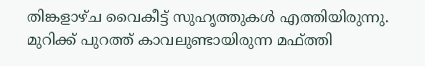തിങ്കളാഴ്ച വൈകീട്ട് സുഹൃത്തുകൾ എത്തിയിരുന്നു. മുറിക്ക് പുറത്ത് കാവലുണ്ടായിരുന്ന മഫ്ത്തി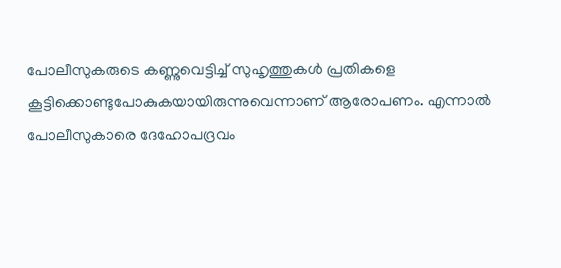പോലീസുകരുടെ കണ്ണുവെട്ടിച്ച് സുഹൃത്തുകൾ പ്രതികളെ കൂട്ടിക്കൊണ്ടുപോകുകയായിരുന്നുവെന്നാണ് ആരോപണം. എന്നാൽ പോലീസുകാരെ ദേഹോപദ്രവം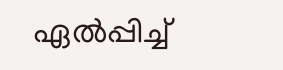ഏൽപ്പിച്ച്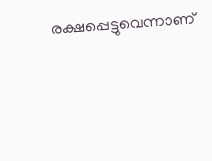രക്ഷപ്പെട്ടുവെന്നാണ്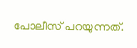പോലീസ് പറയുന്നത്.